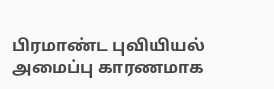பிரமாண்ட புவியியல் அமைப்பு காரணமாக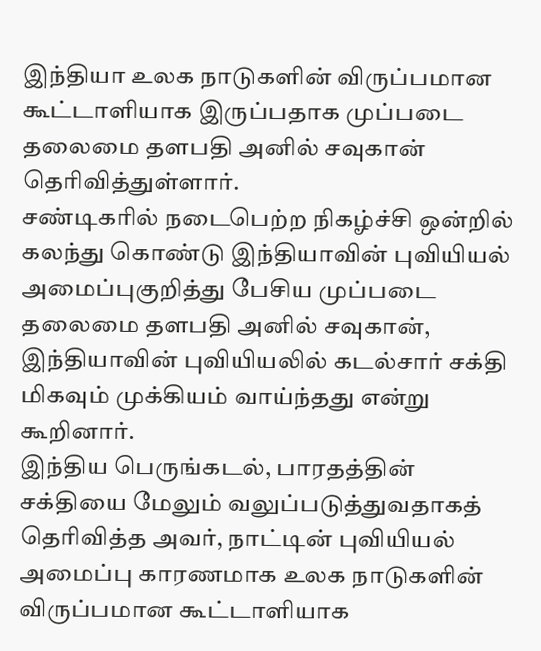இந்தியா உலக நாடுகளின் விருப்பமான கூட்டாளியாக இருப்பதாக முப்படை தலைமை தளபதி அனில் சவுகான் தெரிவித்துள்ளார்.
சண்டிகரில் நடைபெற்ற நிகழ்ச்சி ஒன்றில் கலந்து கொண்டு இந்தியாவின் புவியியல் அமைப்புகுறித்து பேசிய முப்படை தலைமை தளபதி அனில் சவுகான், இந்தியாவின் புவியியலில் கடல்சார் சக்தி மிகவும் முக்கியம் வாய்ந்தது என்று கூறினார்.
இந்திய பெருங்கடல், பாரதத்தின் சக்தியை மேலும் வலுப்படுத்துவதாகத் தெரிவித்த அவர், நாட்டின் புவியியல் அமைப்பு காரணமாக உலக நாடுகளின் விருப்பமான கூட்டாளியாக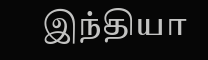இந்தியா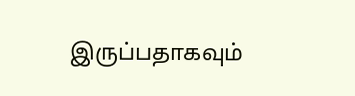இருப்பதாகவும்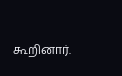கூறினார்.